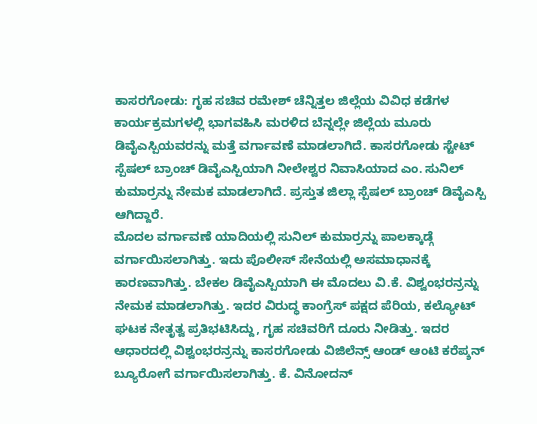ಕಾಸರಗೋಡು: ಗೃಹ ಸಚಿವ ರಮೇಶ್ ಚೆನ್ನಿತ್ತಲ ಜಿಲ್ಲೆಯ ವಿವಿಧ ಕಡೆಗಳ ಕಾರ್ಯಕ್ರಮಗಳಲ್ಲಿ ಭಾಗವಹಿಸಿ ಮರಳಿದ ಬೆನ್ನಲ್ಲೇ ಜಿಲ್ಲೆಯ ಮೂರು ಡಿವೈಎಸ್ಪಿಯವರನ್ನು ಮತ್ತೆ ವರ್ಗಾವಣೆ ಮಾಡಲಾಗಿದೆ. ಕಾಸರಗೋಡು ಸ್ಟೇಟ್ ಸ್ಪೆಷಲ್ ಬ್ರಾಂಚ್ ಡಿವೈಎಸ್ಪಿಯಾಗಿ ನೀಲೇಶ್ವರ ನಿವಾಸಿಯಾದ ಎಂ. ಸುನಿಲ್ ಕುಮಾರ್ರನ್ನು ನೇಮಕ ಮಾಡಲಾಗಿದೆ. ಪ್ರಸ್ತುತ ಜಿಲ್ಲಾ ಸ್ಪೆಷಲ್ ಬ್ರಾಂಚ್ ಡಿವೈಎಸ್ಪಿ ಆಗಿದ್ದಾರೆ.
ಮೊದಲ ವರ್ಗಾವಣೆ ಯಾದಿಯಲ್ಲಿ ಸುನಿಲ್ ಕುಮಾರ್ರನ್ನು ಪಾಲಕ್ಕಾಡ್ಗೆ ವರ್ಗಾಯಿಸಲಾಗಿತ್ತು. ಇದು ಪೊಲೀಸ್ ಸೇನೆಯಲ್ಲಿ ಅಸಮಾಧಾನಕ್ಕೆ ಕಾರಣವಾಗಿತ್ತು. ಬೇಕಲ ಡಿವೈಎಸ್ಪಿಯಾಗಿ ಈ ಮೊದಲು ವಿ.ಕೆ. ವಿಶ್ವಂಭರನ್ರನ್ನು ನೇಮಕ ಮಾಡಲಾಗಿತ್ತು. ಇದರ ವಿರುದ್ಧ ಕಾಂಗ್ರೆಸ್ ಪಕ್ಷದ ಪೆರಿಯ, ಕಲ್ಯೋಟ್ ಘಟಕ ನೇತೃತ್ವ ಪ್ರತಿಭಟಿಸಿದ್ದು, ಗೃಹ ಸಚಿವರಿಗೆ ದೂರು ನೀಡಿತ್ತು. ಇದರ ಆಧಾರದಲ್ಲಿ ವಿಶ್ವಂಭರನ್ರನ್ನು ಕಾಸರಗೋಡು ವಿಜಿಲೆನ್ಸ್ ಆಂಡ್ ಆಂಟಿ ಕರೆಪ್ಶನ್ ಬ್ಯೂರೋಗೆ ವರ್ಗಾಯಿಸಲಾಗಿತ್ತು. ಕೆ. ವಿನೋದನ್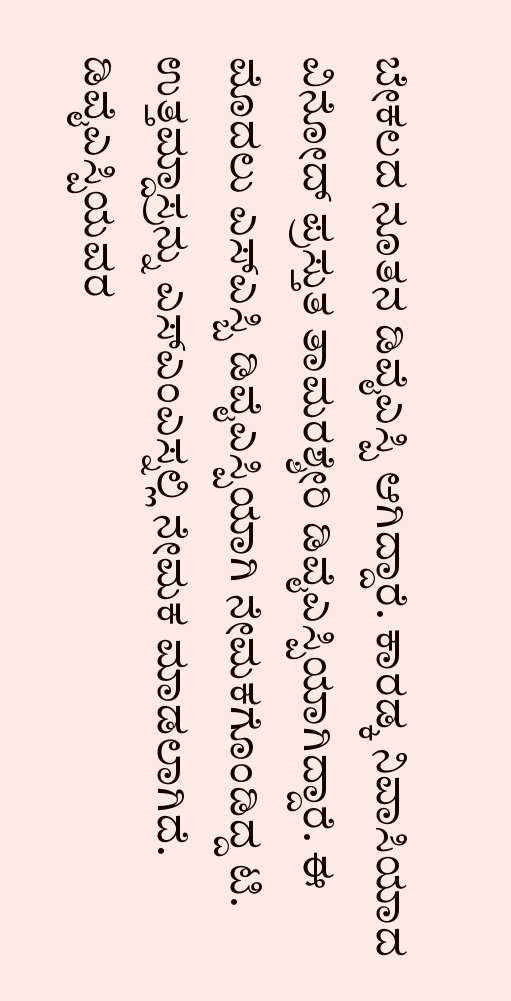ಬೇಕಲದ ನೂತನ ಡಿವೈಎಸ್ಪಿ ಆಗಿದ್ದಾರೆ. ಕಾರಡ್ಕ ನಿವಾಸಿಯಾದ ವಿನೋದ್ ಪ್ರಸ್ತುತ ತಾಮರಶ್ಶೇರಿ ಡಿವೈಎಸ್ಪಿಯಾಗಿದ್ದಾರೆ. ಈ ಮೊದಲು ಎಸ್ಎಸ್ಬಿ ಡಿವೈಎಸ್ಪಿಯಾಗಿ ನೇಮಕಗೊಂಡಿದ್ದ ಟಿ. ಉತ್ತಮ್ದಾಸ್ರನ್ನು ಎಸ್ಎಂಎಸ್ನಲ್ಲಿ ನೇಮಕ ಮಾಡಲಾಗಿದೆ. ಡಿವೈಎಸ್ಪಿಯವರ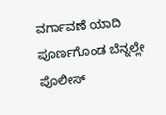ವರ್ಗಾವಣೆ ಯಾದಿ ಪೂರ್ಣಗೊಂಡ ಬೆನ್ನಲ್ಲೇ ಪೊಲೀಸ್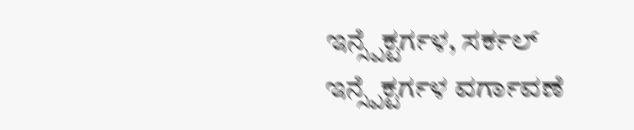ಇನ್ಸ್ಪೆಕ್ಟರ್ಗಳ, ಸರ್ಕಲ್ ಇನ್ಸ್ಪೆಕ್ಟರ್ಗಳ ವರ್ಗಾವಣೆ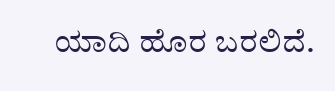ಯಾದಿ ಹೊರ ಬರಲಿದೆ.